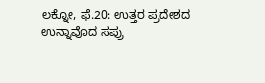ಲಕ್ನೋ, ಫೆ.20: ಉತ್ತರ ಪ್ರದೇಶದ ಉನ್ನಾವೊದ ಸಪ್ರು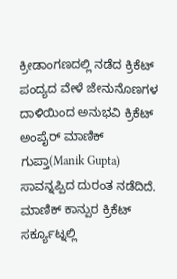ಕ್ರೀಡಾಂಗಣದಲ್ಲಿ ನಡೆದ ಕ್ರಿಕೆಟ್ ಪಂದ್ಯದ ವೇಳೆ ಜೇನುನೊಣಗಳ ದಾಳಿಯಿಂದ ಅನುಭವಿ ಕ್ರಿಕೆಟ್ ಅಂಪೈರ್ ಮಾಣಿಕ್ ಗುಪ್ತಾ(Manik Gupta) ಸಾವನ್ನಪ್ಪಿದ ದುರಂತ ನಡೆದಿದೆ. ಮಾಣಿಕ್ ಕಾನ್ಪುರ ಕ್ರಿಕೆಟ್ ಸರ್ಕ್ಯೂಟ್ನಲ್ಲಿ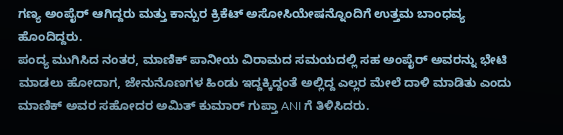ಗಣ್ಯ ಅಂಪೈರ್ ಆಗಿದ್ದರು ಮತ್ತು ಕಾನ್ಪುರ ಕ್ರಿಕೆಟ್ ಅಸೋಸಿಯೇಷನ್ನೊಂದಿಗೆ ಉತ್ತಮ ಬಾಂಧವ್ಯ ಹೊಂದಿದ್ದರು.
ಪಂದ್ಯ ಮುಗಿಸಿದ ನಂತರ, ಮಾಣಿಕ್ ಪಾನೀಯ ವಿರಾಮದ ಸಮಯದಲ್ಲಿ ಸಹ ಅಂಪೈರ್ ಅವರನ್ನು ಭೇಟಿ ಮಾಡಲು ಹೋದಾಗ, ಜೇನುನೊಣಗಳ ಹಿಂಡು ಇದ್ದಕ್ಕಿದ್ದಂತೆ ಅಲ್ಲಿದ್ದ ಎಲ್ಲರ ಮೇಲೆ ದಾಳಿ ಮಾಡಿತು ಎಂದು ಮಾಣಿಕ್ ಅವರ ಸಹೋದರ ಅಮಿತ್ ಕುಮಾರ್ ಗುಪ್ತಾ ANI ಗೆ ತಿಳಿಸಿದರು.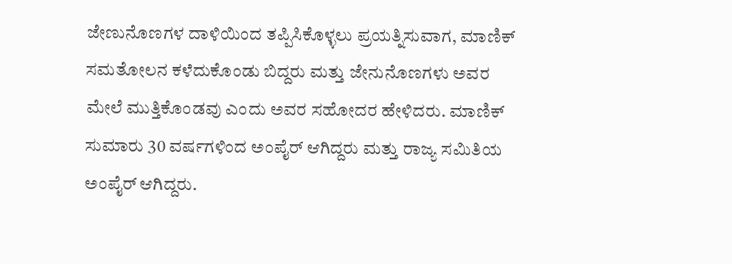ಜೇಣುನೊಣಗಳ ದಾಳಿಯಿಂದ ತಪ್ಪಿಸಿಕೊಳ್ಳಲು ಪ್ರಯತ್ನಿಸುವಾಗ, ಮಾಣಿಕ್ ಸಮತೋಲನ ಕಳೆದುಕೊಂಡು ಬಿದ್ದರು ಮತ್ತು ಜೇನುನೊಣಗಳು ಅವರ ಮೇಲೆ ಮುತ್ತಿಕೊಂಡವು ಎಂದು ಅವರ ಸಹೋದರ ಹೇಳಿದರು. ಮಾಣಿಕ್ ಸುಮಾರು 30 ವರ್ಷಗಳಿಂದ ಅಂಪೈರ್ ಆಗಿದ್ದರು ಮತ್ತು ರಾಜ್ಯ ಸಮಿತಿಯ ಅಂಪೈರ್ ಆಗಿದ್ದರು.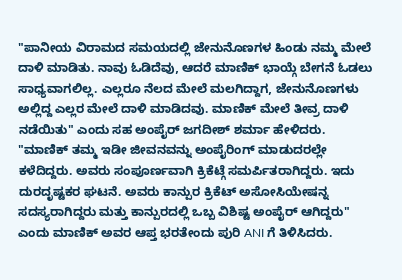"ಪಾನೀಯ ವಿರಾಮದ ಸಮಯದಲ್ಲಿ ಜೇನುನೊಣಗಳ ಹಿಂಡು ನಮ್ಮ ಮೇಲೆ ದಾಳಿ ಮಾಡಿತು. ನಾವು ಓಡಿದೆವು, ಆದರೆ ಮಾಣಿಕ್ ಭಾಯ್ಗೆ ಬೇಗನೆ ಓಡಲು ಸಾಧ್ಯವಾಗಲಿಲ್ಲ. ಎಲ್ಲರೂ ನೆಲದ ಮೇಲೆ ಮಲಗಿದ್ದಾಗ, ಜೇನುನೊಣಗಳು ಅಲ್ಲಿದ್ದ ಎಲ್ಲರ ಮೇಲೆ ದಾಳಿ ಮಾಡಿದವು. ಮಾಣಿಕ್ ಮೇಲೆ ತೀವ್ರ ದಾಳಿ ನಡೆಯಿತು" ಎಂದು ಸಹ ಅಂಪೈರ್ ಜಗದೀಶ್ ಶರ್ಮಾ ಹೇಳಿದರು.
"ಮಾಣಿಕ್ ತಮ್ಮ ಇಡೀ ಜೀವನವನ್ನು ಅಂಪೈರಿಂಗ್ ಮಾಡುದರಲ್ಲೇ ಕಳೆದಿದ್ದರು. ಅವರು ಸಂಪೂರ್ಣವಾಗಿ ಕ್ರಿಕೆಟ್ಗೆ ಸಮರ್ಪಿತರಾಗಿದ್ದರು. ಇದು ದುರದೃಷ್ಟಕರ ಘಟನೆ. ಅವರು ಕಾನ್ಪುರ ಕ್ರಿಕೆಟ್ ಅಸೋಸಿಯೇಷನ್ನ ಸದಸ್ಯರಾಗಿದ್ದರು ಮತ್ತು ಕಾನ್ಪುರದಲ್ಲಿ ಒಬ್ಬ ವಿಶಿಷ್ಟ ಅಂಪೈರ್ ಆಗಿದ್ದರು" ಎಂದು ಮಾಣಿಕ್ ಅವರ ಆಪ್ತ ಭರತೇಂದು ಪುರಿ ANI ಗೆ ತಿಳಿಸಿದರು.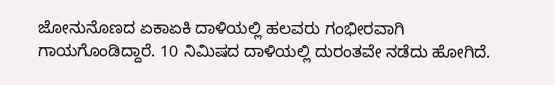ಜೋನುನೊಣದ ಏಕಾಏಕಿ ದಾಳಿಯಲ್ಲಿ ಹಲವರು ಗಂಭೀರವಾಗಿ ಗಾಯಗೊಂಡಿದ್ದಾರೆ. 10 ನಿಮಿಷದ ದಾಳಿಯಲ್ಲಿ ದುರಂತವೇ ನಡೆದು ಹೋಗಿದೆ.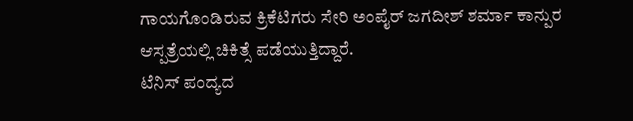ಗಾಯಗೊಂಡಿರುವ ಕ್ರಿಕೆಟಿಗರು ಸೇರಿ ಅಂಪೈರ್ ಜಗದೀಶ್ ಶರ್ಮಾ ಕಾನ್ಪುರ ಆಸ್ಪತ್ರೆಯಲ್ಲಿ ಚಿಕಿತ್ಸೆ ಪಡೆಯುತ್ತಿದ್ದಾರೆ.
ಟೆನಿಸ್ ಪಂದ್ಯದ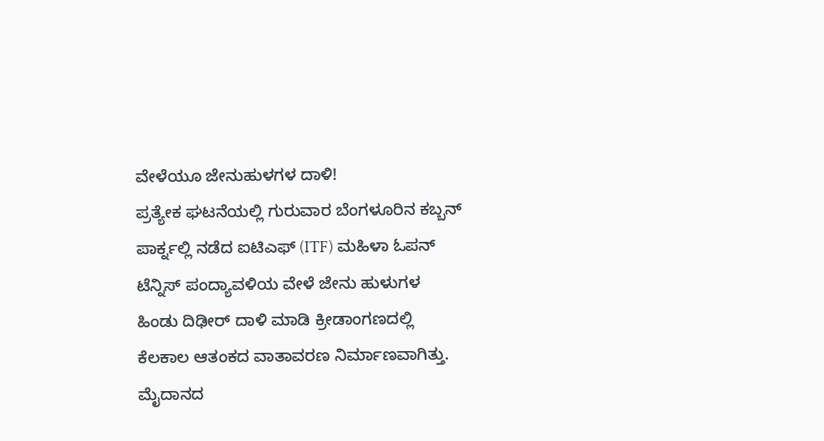ವೇಳೆಯೂ ಜೇನುಹುಳಗಳ ದಾಳಿ!
ಪ್ರತ್ಯೇಕ ಘಟನೆಯಲ್ಲಿ ಗುರುವಾರ ಬೆಂಗಳೂರಿನ ಕಬ್ಬನ್ ಪಾರ್ಕ್ನಲ್ಲಿ ನಡೆದ ಐಟಿಎಫ್ (ITF) ಮಹಿಳಾ ಓಪನ್ ಟೆನ್ನಿಸ್ ಪಂದ್ಯಾವಳಿಯ ವೇಳೆ ಜೇನು ಹುಳುಗಳ ಹಿಂಡು ದಿಢೀರ್ ದಾಳಿ ಮಾಡಿ ಕ್ರೀಡಾಂಗಣದಲ್ಲಿ ಕೆಲಕಾಲ ಆತಂಕದ ವಾತಾವರಣ ನಿರ್ಮಾಣವಾಗಿತ್ತು. ಮೈದಾನದ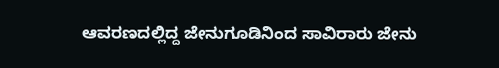ಆವರಣದಲ್ಲಿದ್ದ ಜೇನುಗೂಡಿನಿಂದ ಸಾವಿರಾರು ಜೇನು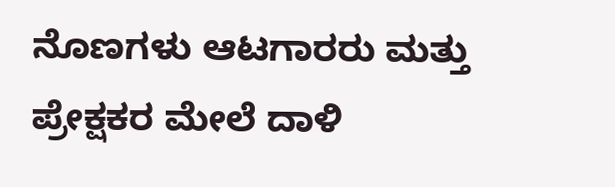ನೊಣಗಳು ಆಟಗಾರರು ಮತ್ತು ಪ್ರೇಕ್ಷಕರ ಮೇಲೆ ದಾಳಿ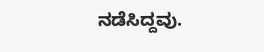ನಡೆಸಿದ್ದವು.